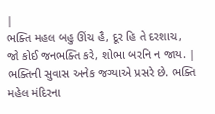|
ભક્તિ મહલ બહુ ઊંચ હૈ, દૂર હિ તે દરશાચ, જો કોઈ જનભક્તિ કરે, શોભા બરનિ ન જાય. |
ભક્તિની સુવાસ અનેક જગ્યાએ પ્રસરે છે. ભક્તિ મહેલ મંદિરના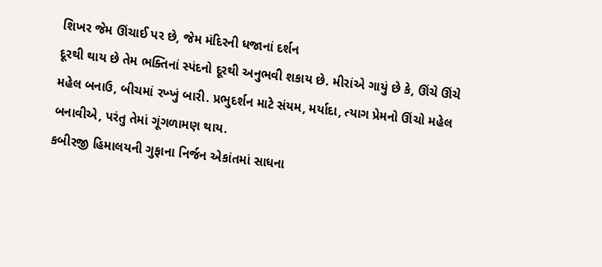શિખર જેમ ઊંચાઈ પર છે, જેમ મંદિરની ધજાનાં દર્શન
દૂરથી થાય છે તેમ ભક્તિનાં સ્પંદનો દૂરથી અનુભવી શકાય છે. મીરાંએ ગાયું છે કે, ઊંચે ઊંચે મહેલ બનાઉ, બીચમાં રખ્ખું બારી. પ્રભુદર્શન માટે સંયમ, મર્યાદા, ત્યાગ પ્રેમનો ઊંચો મહેલ બનાવીએ, પરંતુ તેમાં ગૂંગળામણ થાય.
કબીરજી હિમાલયની ગુફાના નિર્જન એકાંતમાં સાધના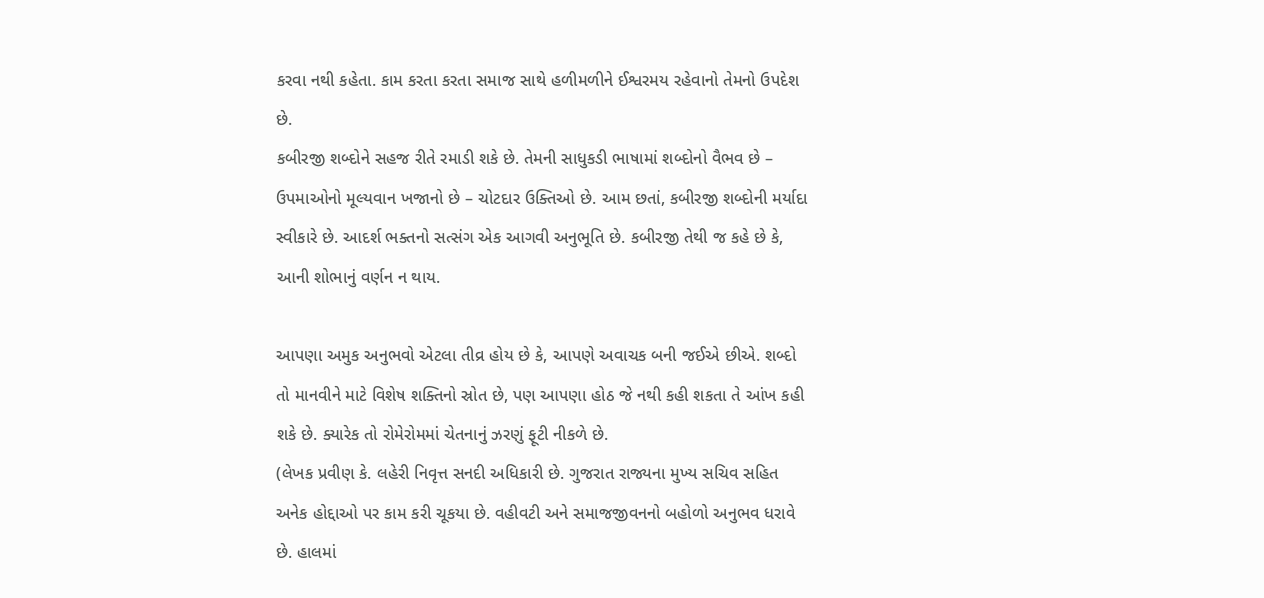કરવા નથી કહેતા. કામ કરતા કરતા સમાજ સાથે હળીમળીને ઈશ્વરમય રહેવાનો તેમનો ઉપદેશ છે.
કબીરજી શબ્દોને સહજ રીતે રમાડી શકે છે. તેમની સાધુકડી ભાષામાં શબ્દોનો વૈભવ છે – ઉપમાઓનો મૂલ્યવાન ખજાનો છે – ચોટદાર ઉક્તિઓ છે. આમ છતાં, કબીરજી શબ્દોની મર્યાદા સ્વીકારે છે. આદર્શ ભક્તનો સત્સંગ એક આગવી અનુભૂતિ છે. કબીરજી તેથી જ કહે છે કે, આની શોભાનું વર્ણન ન થાય.

આપણા અમુક અનુભવો એટલા તીવ્ર હોય છે કે, આપણે અવાચક બની જઈએ છીએ. શબ્દો તો માનવીને માટે વિશેષ શક્તિનો સ્રોત છે, પણ આપણા હોઠ જે નથી કહી શકતા તે આંખ કહી શકે છે. ક્યારેક તો રોમેરોમમાં ચેતનાનું ઝરણું ફૂટી નીકળે છે.
(લેખક પ્રવીણ કે. લહેરી નિવૃત્ત સનદી અધિકારી છે. ગુજરાત રાજ્યના મુખ્ય સચિવ સહિત અનેક હોદ્દાઓ પર કામ કરી ચૂકયા છે. વહીવટી અને સમાજજીવનનો બહોળો અનુભવ ધરાવે છે. હાલમાં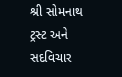શ્રી સોમનાથ ટ્રસ્ટ અને સદવિચાર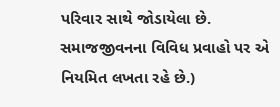પરિવાર સાથે જોડાયેલા છે. સમાજજીવનના વિવિધ પ્રવાહો પર એ નિયમિત લખતા રહે છે.)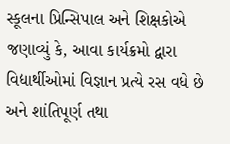સ્કૂલના પ્રિન્સિપાલ અને શિક્ષકોએ જણાવ્યું કે, આવા કાર્યક્રમો દ્વારા વિદ્યાર્થીઓમાં વિજ્ઞાન પ્રત્યે રસ વધે છે અને શાંતિપૂર્ણ તથા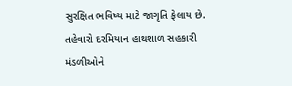સુરક્ષિત ભવિષ્ય માટે જાગૃતિ ફેલાય છે.
તહેવારો દરમિયાન હાથશાળ સહકારી મંડળીઓને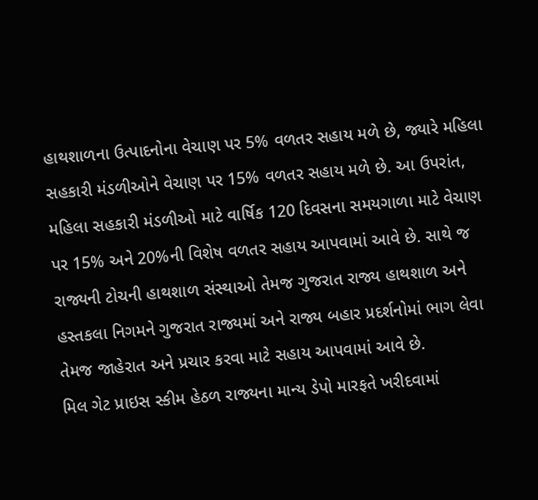હાથશાળના ઉત્પાદનોના વેચાણ પર 5% વળતર સહાય મળે છે, જ્યારે મહિલા સહકારી મંડળીઓને વેચાણ પર 15% વળતર સહાય મળે છે. આ ઉપરાંત, મહિલા સહકારી મંડળીઓ માટે વાર્ષિક 120 દિવસના સમયગાળા માટે વેચાણ પર 15% અને 20%ની વિશેષ વળતર સહાય આપવામાં આવે છે. સાથે જ રાજ્યની ટોચની હાથશાળ સંસ્થાઓ તેમજ ગુજરાત રાજ્ય હાથશાળ અને હસ્તકલા નિગમને ગુજરાત રાજ્યમાં અને રાજ્ય બહાર પ્રદર્શનોમાં ભાગ લેવા તેમજ જાહેરાત અને પ્રચાર કરવા માટે સહાય આપવામાં આવે છે.
મિલ ગેટ પ્રાઇસ સ્કીમ હેઠળ રાજ્યના માન્ય ડેપો મારફતે ખરીદવામાં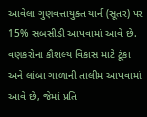આવેલા ગુણવત્તાયુક્ત યાર્ન (સૂતર) પર 15% સબસીડી આપવામાં આવે છે. વણકરોના કૌશલ્ય વિકાસ માટે ટૂંકા અને લાંબા ગાળાની તાલીમ આપવામાં આવે છે, જેમાં પ્રતિ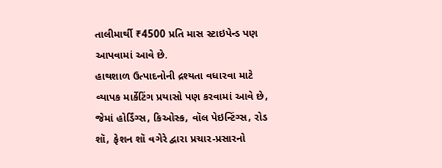તાલીમાર્થી ₹4500 પ્રતિ માસ સ્ટાઇપેન્ડ પણ આપવામાં આવે છે.
હાથશાળ ઉત્પાદનોની દ્રશ્યતા વધારવા માટે વ્યાપક માર્કેટિંગ પ્રયાસો પણ કરવામાં આવે છે, જેમાં હોર્ડિંગ્સ, કિઓસ્ક, વૉલ પેઇન્ટિંગ્સ, રોડ શૉ, ફેશન શૉ વગેરે દ્વારા પ્રચાર-પ્રસારનો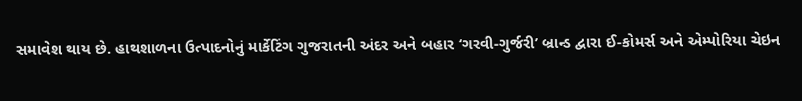સમાવેશ થાય છે. હાથશાળના ઉત્પાદનોનું માર્કેટિંગ ગુજરાતની અંદર અને બહાર ‘ગરવી-ગુર્જરી’ બ્રાન્ડ દ્વારા ઈ-કોમર્સ અને એમ્પોરિયા ચેઇન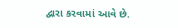દ્વારા કરવામાં આવે છે.